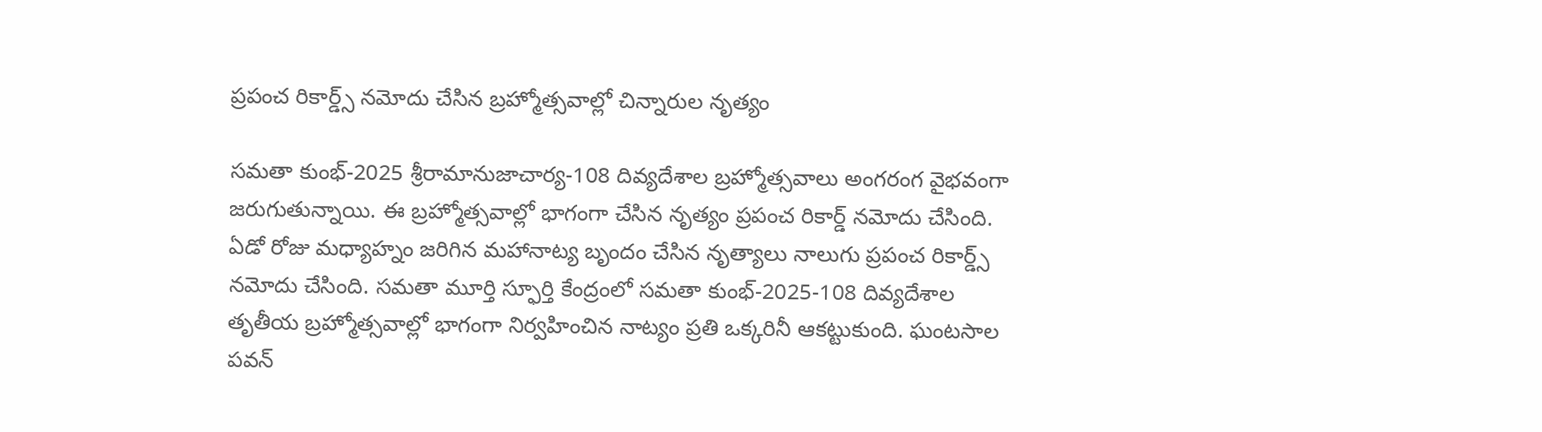ప్రపంచ రికార్డ్స్ నమోదు చేసిన బ్రహ్మోత్సవాల్లో చిన్నారుల నృత్యం

సమతా కుంభ్‌-2025 శ్రీరామానుజాచార్య-108 దివ్యదేశాల బ్రహ్మోత్సవాలు అంగరంగ వైభవంగా జరుగుతున్నాయి. ఈ బ్రహ్మోత్సవాల్లో భాగంగా చేసిన నృత్యం ప్రపంచ రికార్డ్ నమోదు చేసింది. ఏడో రోజు మధ్యాహ్నం జరిగిన మహానాట్య బృందం చేసిన నృత్యాలు నాలుగు ప్రపంచ రికార్డ్స్ నమోదు చేసింది. సమతా మూర్తి స్ఫూర్తి కేంద్రంలో సమతా కుంభ్‌-2025-108 దివ్యదేశాల తృతీయ బ్రహ్మోత్సవాల్లో భాగంగా నిర్వహించిన నాట్యం ప్రతి ఒక్కరినీ ఆకట్టుకుంది. ఘంటసాల పవన్‌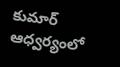కుమార్‌ ఆధ్వర్యంలో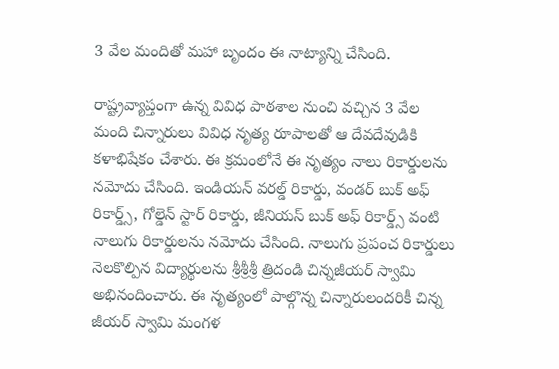3 వేల మందితో మహా బృందం ఈ నాట్యాన్ని చేసింది.

రాష్ట్రవ్యాప్తంగా ఉన్న వివిధ పాఠశాల నుంచి వచ్చిన 3 వేల మంది చిన్నారులు వివిధ నృత్య రూపాలతో ఆ దేవదేవుడికి కళాభిషేకం చేశారు. ఈ క్రమంలోనే ఈ నృత్యం నాలు రికార్డులను నమోదు చేసింది. ఇండియన్ వరల్డ్ రికార్డు, వండర్ బుక్ అఫ్ రికార్డ్స్, గోల్డెన్ స్టార్ రికార్డు, జీనియస్ బుక్ అఫ్ రికార్డ్స్ వంటి నాలుగు రికార్డులను నమోదు చేసింది. నాలుగు ప్రపంచ రికార్డులు నెలకొల్పిన విద్యార్థులను శ్రీశ్రీశ్రీ త్రిదండి చిన్నజీయర్ స్వామి అభినందించారు. ఈ నృత్యంలో పాల్గొన్న చిన్నారులందరికీ చిన్న జీయర్ స్వామి మంగళ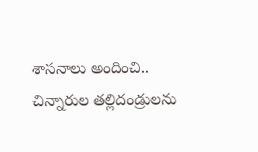శాసనాలు అందించి.. చిన్నారుల తల్లిదండ్రులను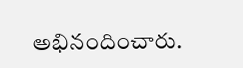అభినందించారు.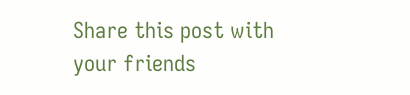Share this post with your friends